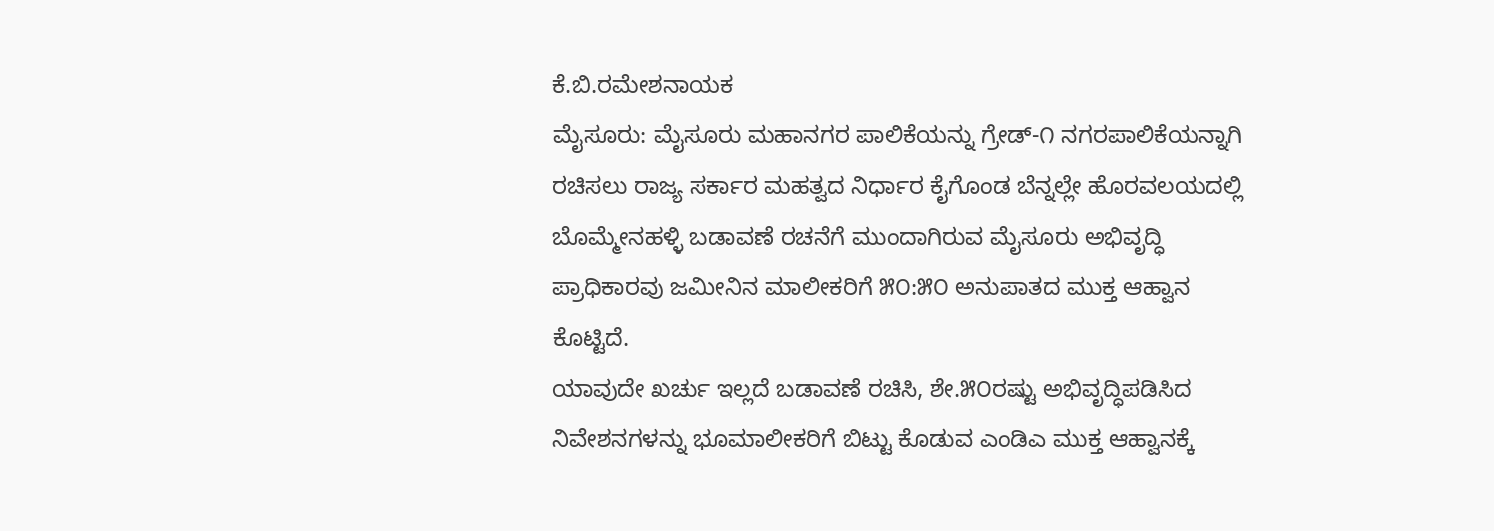ಕೆ.ಬಿ.ರಮೇಶನಾಯಕ
ಮೈಸೂರು: ಮೈಸೂರು ಮಹಾನಗರ ಪಾಲಿಕೆಯನ್ನು ಗ್ರೇಡ್-೧ ನಗರಪಾಲಿಕೆಯನ್ನಾಗಿ ರಚಿಸಲು ರಾಜ್ಯ ಸರ್ಕಾರ ಮಹತ್ವದ ನಿರ್ಧಾರ ಕೈಗೊಂಡ ಬೆನ್ನಲ್ಲೇ ಹೊರವಲಯದಲ್ಲಿ ಬೊಮ್ಮೇನಹಳ್ಳಿ ಬಡಾವಣೆ ರಚನೆಗೆ ಮುಂದಾಗಿರುವ ಮೈಸೂರು ಅಭಿವೃದ್ಧಿ ಪ್ರಾಧಿಕಾರವು ಜಮೀನಿನ ಮಾಲೀಕರಿಗೆ ೫೦:೫೦ ಅನುಪಾತದ ಮುಕ್ತ ಆಹ್ವಾನ ಕೊಟ್ಟಿದೆ.
ಯಾವುದೇ ಖರ್ಚು ಇಲ್ಲದೆ ಬಡಾವಣೆ ರಚಿಸಿ, ಶೇ.೫೦ರಷ್ಟು ಅಭಿವೃದ್ಧಿಪಡಿಸಿದ ನಿವೇಶನಗಳನ್ನು ಭೂಮಾಲೀಕರಿಗೆ ಬಿಟ್ಟು ಕೊಡುವ ಎಂಡಿಎ ಮುಕ್ತ ಆಹ್ವಾನಕ್ಕೆ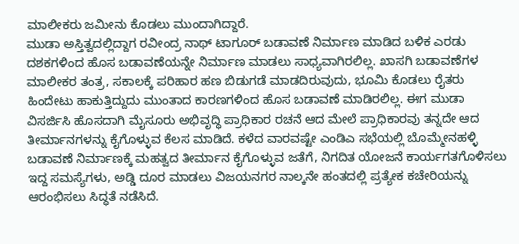ಮಾಲೀಕರು ಜಮೀನು ಕೊಡಲು ಮುಂದಾಗಿದ್ದಾರೆ.
ಮುಡಾ ಅಸ್ತಿತ್ವದಲ್ಲಿದ್ದಾಗ ರವೀಂದ್ರ ನಾಥ್ ಟಾಗೂರ್ ಬಡಾವಣೆ ನಿರ್ಮಾಣ ಮಾಡಿದ ಬಳಿಕ ಎರಡು ದಶಕಗಳಿಂದ ಹೊಸ ಬಡಾವಣೆಯನ್ನೇ ನಿರ್ಮಾಣ ಮಾಡಲು ಸಾಧ್ಯವಾಗಿರಲಿಲ್ಲ. ಖಾಸಗಿ ಬಡಾವಣೆಗಳ ಮಾಲೀಕರ ತಂತ್ರ, ಸಕಾಲಕ್ಕೆ ಪರಿಹಾರ ಹಣ ಬಿಡುಗಡೆ ಮಾಡದಿರುವುದು, ಭೂಮಿ ಕೊಡಲು ರೈತರು ಹಿಂದೇಟು ಹಾಕುತ್ತಿದ್ದುದು ಮುಂತಾದ ಕಾರಣಗಳಿಂದ ಹೊಸ ಬಡಾವಣೆ ಮಾಡಿರಲಿಲ್ಲ. ಈಗ ಮುಡಾ ವಿಸರ್ಜಿಸಿ ಹೊಸದಾಗಿ ಮೈಸೂರು ಅಭಿವೃದ್ಧಿ ಪ್ರಾಧಿಕಾರ ರಚನೆ ಆದ ಮೇಲೆ ಪ್ರಾಧಿಕಾರವು ತನ್ನದೇ ಆದ ತೀರ್ಮಾನಗಳನ್ನು ಕೈಗೊಳ್ಳುವ ಕೆಲಸ ಮಾಡಿದೆ. ಕಳೆದ ವಾರವಷ್ಟೇ ಎಂಡಿಎ ಸಭೆಯಲ್ಲಿ ಬೊಮ್ಮೇನಹಳ್ಳಿ ಬಡಾವಣೆ ನಿರ್ಮಾಣಕ್ಕೆ ಮಹತ್ವದ ತೀರ್ಮಾನ ಕೈಗೊಳ್ಳುವ ಜತೆಗೆ, ನಿಗದಿತ ಯೋಜನೆ ಕಾರ್ಯಗತಗೊಳಿಸಲು ಇದ್ದ ಸಮಸ್ಯೆಗಳು, ಅಡ್ಡಿ ದೂರ ಮಾಡಲು ವಿಜಯನಗರ ನಾಲ್ಕನೇ ಹಂತದಲ್ಲಿ ಪ್ರತ್ಯೇಕ ಕಚೇರಿಯನ್ನು ಆರಂಭಿಸಲು ಸಿದ್ಧತೆ ನಡೆಸಿದೆ.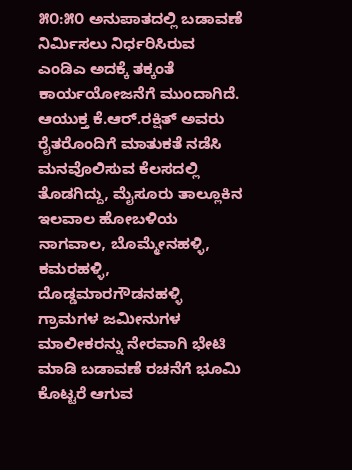೫೦:೫೦ ಅನುಪಾತದಲ್ಲಿ ಬಡಾವಣೆ ನಿರ್ಮಿಸಲು ನಿರ್ಧರಿಸಿರುವ ಎಂಡಿಎ ಅದಕ್ಕೆ ತಕ್ಕಂತೆ ಕಾರ್ಯಯೋಜನೆಗೆ ಮುಂದಾಗಿದೆ. ಆಯುಕ್ತ ಕೆ.ಆರ್.ರಕ್ಷಿತ್ ಅವರು ರೈತರೊಂದಿಗೆ ಮಾತುಕತೆ ನಡೆಸಿ ಮನವೊಲಿಸುವ ಕೆಲಸದಲ್ಲಿ ತೊಡಗಿದ್ದು, ಮೈಸೂರು ತಾಲ್ಲೂಕಿನ ಇಲವಾಲ ಹೋಬಳಿಯ ನಾಗವಾಲ, ಬೊಮ್ಮೇನಹಳ್ಳಿ, ಕಮರಹಳ್ಳಿ, ದೊಡ್ಡಮಾರಗೌಡನಹಳ್ಳಿ ಗ್ರಾಮಗಳ ಜಮೀನುಗಳ ಮಾಲೀಕರನ್ನು ನೇರವಾಗಿ ಭೇಟಿ ಮಾಡಿ ಬಡಾವಣೆ ರಚನೆಗೆ ಭೂಮಿ ಕೊಟ್ಟರೆ ಆಗುವ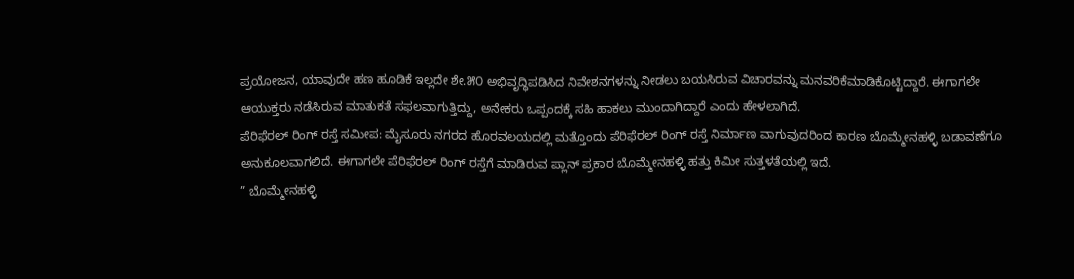ಪ್ರಯೋಜನ, ಯಾವುದೇ ಹಣ ಹೂಡಿಕೆ ಇಲ್ಲದೇ ಶೇ.೫೦ ಅಭಿವೃದ್ಧಿಪಡಿಸಿದ ನಿವೇಶನಗಳನ್ನು ನೀಡಲು ಬಯಸಿರುವ ವಿಚಾರವನ್ನು ಮನವರಿಕೆಮಾಡಿಕೊಟ್ಟಿದ್ದಾರೆ. ಈಗಾಗಲೇ ಆಯುಕ್ತರು ನಡೆಸಿರುವ ಮಾತುಕತೆ ಸಫಲವಾಗುತ್ತಿದ್ದು, ಅನೇಕರು ಒಪ್ಪಂದಕ್ಕೆ ಸಹಿ ಹಾಕಲು ಮುಂದಾಗಿದ್ದಾರೆ ಎಂದು ಹೇಳಲಾಗಿದೆ.
ಪೆರಿಫೆರಲ್ ರಿಂಗ್ ರಸ್ತೆ ಸಮೀಪ: ಮೈಸೂರು ನಗರದ ಹೊರವಲಯದಲ್ಲಿ ಮತ್ತೊಂದು ಪೆರಿಫೆರಲ್ ರಿಂಗ್ ರಸ್ತೆ ನಿರ್ಮಾಣ ವಾಗುವುದರಿಂದ ಕಾರಣ ಬೊಮ್ಮೇನಹಳ್ಳಿ ಬಡಾವಣೆಗೂ ಅನುಕೂಲವಾಗಲಿದೆ. ಈಗಾಗಲೇ ಪೆರಿಫೆರಲ್ ರಿಂಗ್ ರಸ್ತೆಗೆ ಮಾಡಿರುವ ಪ್ಲಾನ್ ಪ್ರಕಾರ ಬೊಮ್ಮೇನಹಳ್ಳಿ ಹತ್ತು ಕಿಮೀ ಸುತ್ತಳತೆಯಲ್ಲಿ ಇದೆ.
” ಬೊಮ್ಮೇನಹಳ್ಳಿ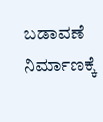ಬಡಾವಣೆ ನಿರ್ಮಾಣಕ್ಕೆ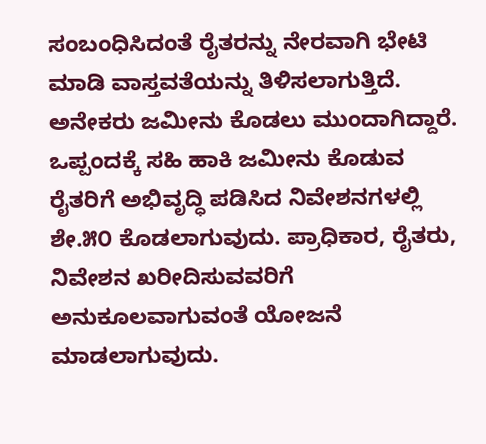ಸಂಬಂಧಿಸಿದಂತೆ ರೈತರನ್ನು ನೇರವಾಗಿ ಭೇಟಿ ಮಾಡಿ ವಾಸ್ತವತೆಯನ್ನು ತಿಳಿಸಲಾಗುತ್ತಿದೆ. ಅನೇಕರು ಜಮೀನು ಕೊಡಲು ಮುಂದಾಗಿದ್ದಾರೆ. ಒಪ್ಪಂದಕ್ಕೆ ಸಹಿ ಹಾಕಿ ಜಮೀನು ಕೊಡುವ ರೈತರಿಗೆ ಅಭಿವೃದ್ಧಿ ಪಡಿಸಿದ ನಿವೇಶನಗಳಲ್ಲಿ ಶೇ.೫೦ ಕೊಡಲಾಗುವುದು. ಪ್ರಾಧಿಕಾರ, ರೈತರು, ನಿವೇಶನ ಖರೀದಿಸುವವರಿಗೆ ಅನುಕೂಲವಾಗುವಂತೆ ಯೋಜನೆ ಮಾಡಲಾಗುವುದು.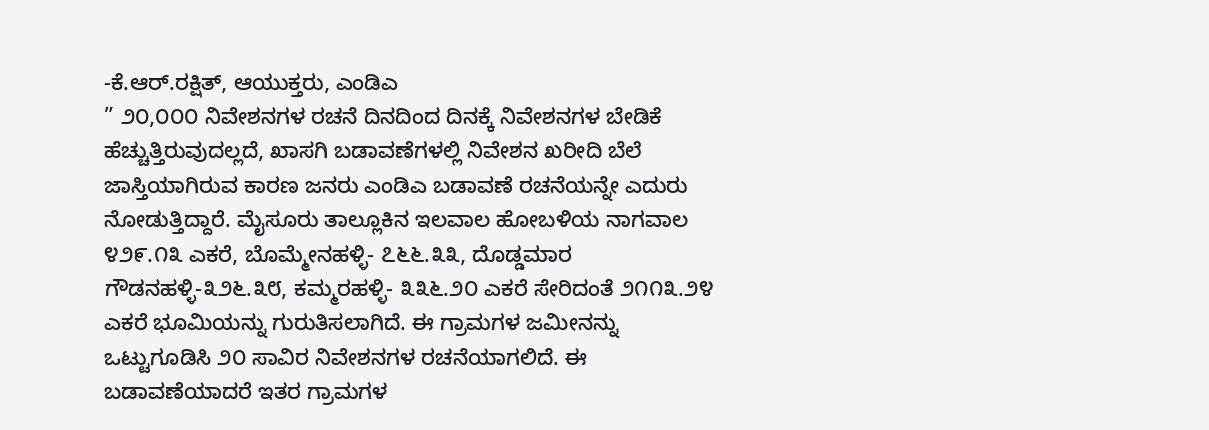-ಕೆ.ಆರ್.ರಕ್ಷಿತ್, ಆಯುಕ್ತರು, ಎಂಡಿಎ
” ೨೦,೦೦೦ ನಿವೇಶನಗಳ ರಚನೆ ದಿನದಿಂದ ದಿನಕ್ಕೆ ನಿವೇಶನಗಳ ಬೇಡಿಕೆ ಹೆಚ್ಚುತ್ತಿರುವುದಲ್ಲದೆ, ಖಾಸಗಿ ಬಡಾವಣೆಗಳಲ್ಲಿ ನಿವೇಶನ ಖರೀದಿ ಬೆಲೆ ಜಾಸ್ತಿಯಾಗಿರುವ ಕಾರಣ ಜನರು ಎಂಡಿಎ ಬಡಾವಣೆ ರಚನೆಯನ್ನೇ ಎದುರು ನೋಡುತ್ತಿದ್ದಾರೆ. ಮೈಸೂರು ತಾಲ್ಲೂಕಿನ ಇಲವಾಲ ಹೋಬಳಿಯ ನಾಗವಾಲ ೪೨೯.೧೩ ಎಕರೆ, ಬೊಮ್ಮೇನಹಳ್ಳಿ- ೭೬೬.೩೩, ದೊಡ್ಡಮಾರ ಗೌಡನಹಳ್ಳಿ-೩೨೬.೩೮, ಕಮ್ಮರಹಳ್ಳಿ- ೩೩೬.೨೦ ಎಕರೆ ಸೇರಿದಂತೆ ೨೧೧೩.೨೪ ಎಕರೆ ಭೂಮಿಯನ್ನು ಗುರುತಿಸಲಾಗಿದೆ. ಈ ಗ್ರಾಮಗಳ ಜಮೀನನ್ನು ಒಟ್ಟುಗೂಡಿಸಿ ೨೦ ಸಾವಿರ ನಿವೇಶನಗಳ ರಚನೆಯಾಗಲಿದೆ. ಈ ಬಡಾವಣೆಯಾದರೆ ಇತರ ಗ್ರಾಮಗಳ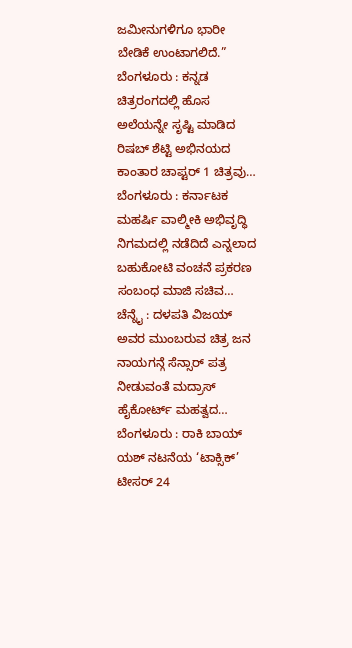ಜಮೀನುಗಳಿಗೂ ಭಾರೀ ಬೇಡಿಕೆ ಉಂಟಾಗಲಿದೆ.”
ಬೆಂಗಳೂರು : ಕನ್ನಡ ಚಿತ್ರರಂಗದಲ್ಲಿ ಹೊಸ ಅಲೆಯನ್ನೇ ಸೃಷ್ಟಿ ಮಾಡಿದ ರಿಷಬ್ ಶೆಟ್ಟಿ ಅಭಿನಯದ ಕಾಂತಾರ ಚಾಪ್ಟರ್ 1 ಚಿತ್ರವು…
ಬೆಂಗಳೂರು : ಕರ್ನಾಟಕ ಮಹರ್ಷಿ ವಾಲ್ಮೀಕಿ ಅಭಿವೃದ್ಧಿ ನಿಗಮದಲ್ಲಿ ನಡೆದಿದೆ ಎನ್ನಲಾದ ಬಹುಕೋಟಿ ವಂಚನೆ ಪ್ರಕರಣ ಸಂಬಂಧ ಮಾಜಿ ಸಚಿವ…
ಚೆನ್ನೈ : ದಳಪತಿ ವಿಜಯ್ ಅವರ ಮುಂಬರುವ ಚಿತ್ರ ಜನ ನಾಯಗನ್ಗೆ ಸೆನ್ಸಾರ್ ಪತ್ರ ನೀಡುವಂತೆ ಮದ್ರಾಸ್ ಹೈಕೋರ್ಟ್ ಮಹತ್ವದ…
ಬೆಂಗಳೂರು : ರಾಕಿ ಬಾಯ್ ಯಶ್ ನಟನೆಯ ‘ಟಾಕ್ಸಿಕ್’ ಟೀಸರ್ 24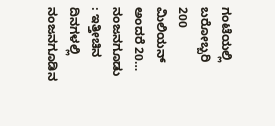ಗಂಟೆಯಲ್ಲಿ ಬರೋಬ್ಬರಿ 200 ಮಿಲಿಯನ್ ಅಂದರೆ 20…
ನಂಜನಗೂಡು : ಇತ್ತೀಚಿನ ದಿನಗಳಲ್ಲಿ ನಂಜನಗೂಡಿನ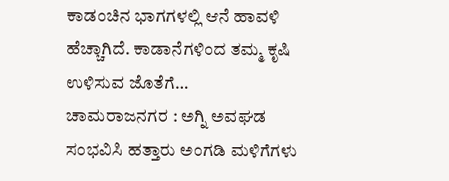ಕಾಡಂಚಿನ ಭಾಗಗಳಲ್ಲಿ ಆನೆ ಹಾವಳಿ ಹೆಚ್ಚಾಗಿದೆ. ಕಾಡಾನೆಗಳಿಂದ ತಮ್ಮ ಕೃಷಿ ಉಳಿಸುವ ಜೊತೆಗೆ…
ಚಾಮರಾಜನಗರ : ಅಗ್ನಿ ಅವಘಡ ಸಂಭವಿಸಿ ಹತ್ತಾರು ಅಂಗಡಿ ಮಳಿಗೆಗಳು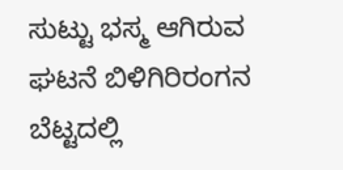ಸುಟ್ಟು ಭಸ್ಮ ಆಗಿರುವ ಘಟನೆ ಬಿಳಿಗಿರಿರಂಗನ ಬೆಟ್ಟದಲ್ಲಿ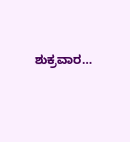ಶುಕ್ರವಾರ…